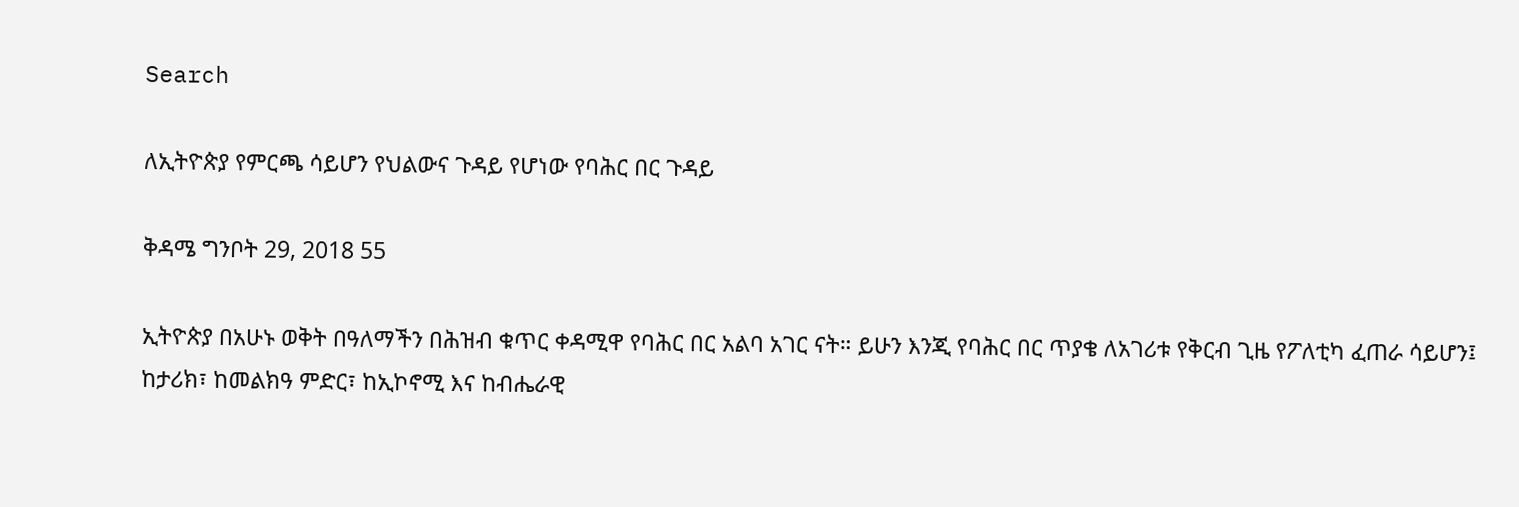Search

ለኢትዮጵያ የምርጫ ሳይሆን የህልውና ጉዳይ የሆነው የባሕር በር ጉዳይ

ቅዳሜ ግንቦት 29, 2018 55

ኢትዮጵያ በአሁኑ ወቅት በዓለማችን በሕዝብ ቁጥር ቀዳሚዋ የባሕር በር አልባ አገር ናት። ይሁን እንጂ የባሕር በር ጥያቄ ለአገሪቱ የቅርብ ጊዜ የፖለቲካ ፈጠራ ሳይሆን፤ ከታሪክ፣ ከመልክዓ ምድር፣ ከኢኮኖሚ እና ከብሔራዊ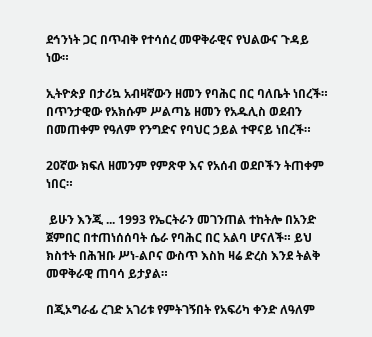ደኅንነት ጋር በጥብቅ የተሳሰረ መዋቅራዊና የህልውና ጉዳይ ነው።

ኢትዮጵያ በታሪኳ አብዛኛውን ዘመን የባሕር በር ባለቤት ነበረች። በጥንታዊው የአክሱም ሥልጣኔ ዘመን የአዱሊስ ወደብን በመጠቀም የዓለም የንግድና የባህር ኃይል ተዋናይ ነበረች።

20ኛው ክፍለ ዘመንም የምጽዋ እና የአሰብ ወደቦችን ትጠቀም ነበር።

 ይሁን እንጂ ... 1993 የኤርትራን መገንጠል ተከትሎ በአንድ ጀምበር በተጠነሰሰባት ሴራ የባሕር በር አልባ ሆናለች። ይህ ክስተት በሕዝቡ ሥነ-ልቦና ውስጥ እስከ ዛሬ ድረስ እንደ ትልቅ መዋቅራዊ ጠባሳ ይታያል።

በጂኦግራፊ ረገድ አገሪቱ የምትገኝበት የአፍሪካ ቀንድ ለዓለም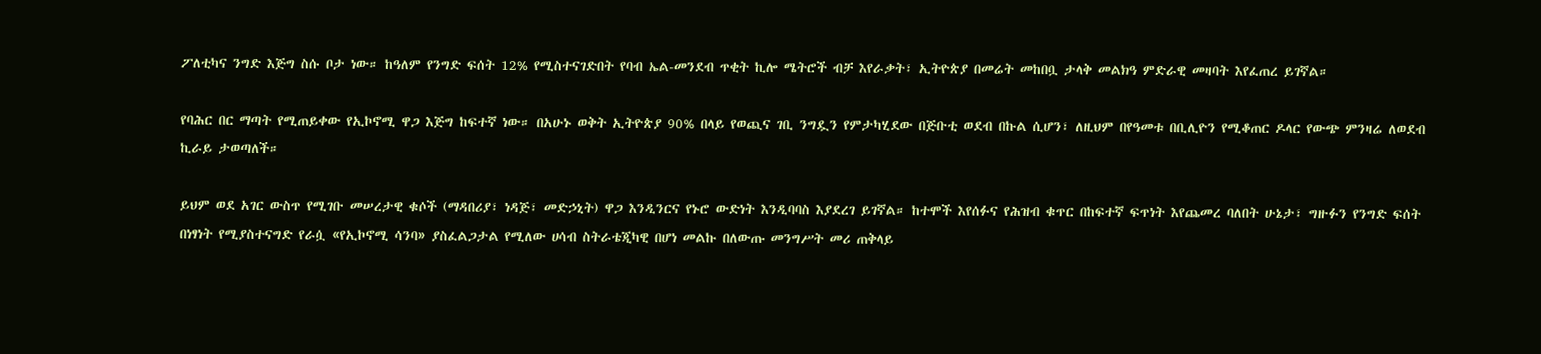ፖለቲካና ንግድ እጅግ ስሱ ቦታ ነው። ከዓለም የንግድ ፍሰት 12% የሚስተናገድበት የባብ ኤል-መንደብ ጥቂት ኪሎ ሜትሮች ብቻ እየራቃት፣ ኢትዮጵያ በመሬት መከበቧ ታላቅ መልክዓ ምድራዊ መዛባት እየፈጠረ ይገኛል።

የባሕር በር ማጣት የሚጠይቀው የኢኮኖሚ ዋጋ እጅግ ከፍተኛ ነው። በአሁኑ ወቅት ኢትዮጵያ 90% በላይ የወጪና ገቢ ንግዷን የምታካሂደው በጅቡቲ ወደብ በኩል ሲሆን፣ ለዚህም በየዓመቱ በቢሊዮን የሚቆጠር ዶላር የውጭ ምንዛሬ ለወደብ ኪራይ ታወጣለች።

ይህም ወደ አገር ውስጥ የሚገቡ መሠረታዊ ቁሶች (ማዳበሪያ፣ ነዳጅ፣ መድኃኒት) ዋጋ እንዲንርና የኑሮ ውድነት እንዲባባስ እያደረገ ይገኛል። ከተሞች እየሰፉና የሕዝብ ቁጥር በከፍተኛ ፍጥነት እየጨመረ ባለበት ሁኔታ፣ ግዙፉን የንግድ ፍሰት በነፃነት የሚያስተናግድ የራሷ «የኢኮኖሚ ሳንባ» ያስፈልጋታል የሚለው ሀሳብ ስትራቴጂካዊ በሆነ መልኩ በለውጡ መንግሥት መሪ ጠቅላይ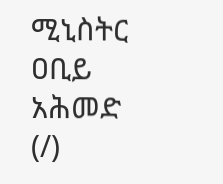ሚኒስትር ዐቢይ አሕመድ (/)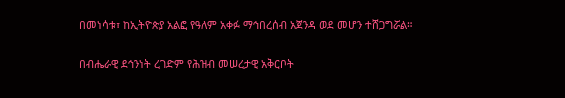በመነሳቱ፣ ከኢትዮጵያ አልፎ የዓለም አቀፉ ማኅበረሰብ አጀንዳ ወደ መሆን ተሸጋግሯል።

በብሔራዊ ደኅንነት ረገድም የሕዝብ መሠረታዊ አቅርቦት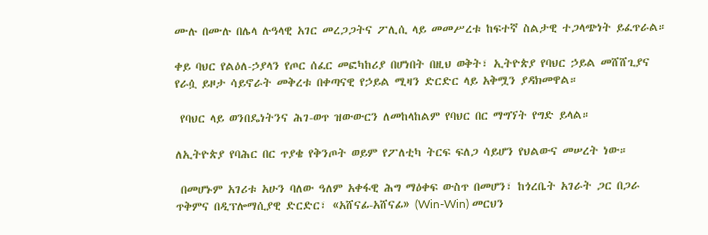ሙሉ በሙሉ በሌላ ሉዓላዊ አገር መረጋጋትና ፖሊሲ ላይ መመሥረቱ ከፍተኛ ስልታዊ ተጋላጭነት ይፈጥራል።

ቀይ ባህር የልዕለ-ኃያላን የጦር ሰፈር መፎካከሪያ በሆነበት በዚህ ወቅት፣ ኢትዮጵያ የባህር ኃይል መሸሸጊያና የራሷ ይዞታ ሳይኖራት መቅረቱ በቀጣናዊ የኃይል ሚዛን ድርድር ላይ አቅሟን ያዳክመዋል።

 የባህር ላይ ወንበዴነትንና ሕገ-ወጥ ዝውውርን ለመከላከልም የባህር በር ማግኘት የግድ ይላል።

ለኢትዮጵያ የባሕር በር ጥያቄ የቅንጦት ወይም የፖለቲካ ትርፍ ፍለጋ ሳይሆን የህልውና መሠረት ነው።

 በመሆኑም አገሪቱ አሁን ባለው ዓለም አቀፋዊ ሕግ ማዕቀፍ ውስጥ በመሆን፣ ከጎረቤት አገራት ጋር በጋራ ጥቅምና በዲፕሎማሲያዊ ድርድር፣ «አሸናፊ-አሸናፊ» (Win-Win) መርህን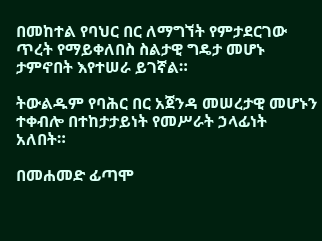በመከተል የባህር በር ለማግኘት የምታደርገው ጥረት የማይቀለበስ ስልታዊ ግዴታ መሆኑ ታምኖበት እየተሠራ ይገኛል።

ትውልዱም የባሕር በር አጀንዳ መሠረታዊ መሆኑን ተቀብሎ በተከታታይነት የመሥራት ኃላፊነት አለበት።

በመሐመድ ፊጣሞ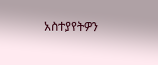አስተያየትዎን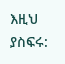እዚህ ያስፍሩ: